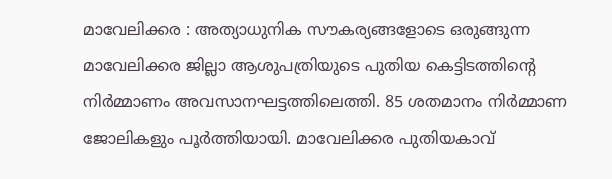മാവേലിക്കര : അത്യാധുനിക സൗകര്യങ്ങളോടെ ഒരുങ്ങുന്ന മാവേലിക്കര ജില്ലാ ആശുപത്രിയുടെ പുതിയ കെട്ടിടത്തിന്റെ നിർമ്മാണം അവസാനഘട്ടത്തിലെത്തി. 85 ശതമാനം നിർമ്മാണ ജോലികളും പൂർത്തിയായി. മാവേലിക്കര പുതിയകാവ്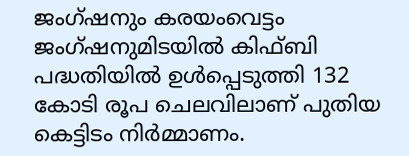ജംഗ്ഷനും കരയംവെട്ടം ജംഗ്ഷനുമിടയിൽ കിഫ്ബി പദ്ധതിയിൽ ഉൾപ്പെടുത്തി 132 കോടി രൂപ ചെലവിലാണ് പുതിയ കെട്ടിടം നിർമ്മാണം.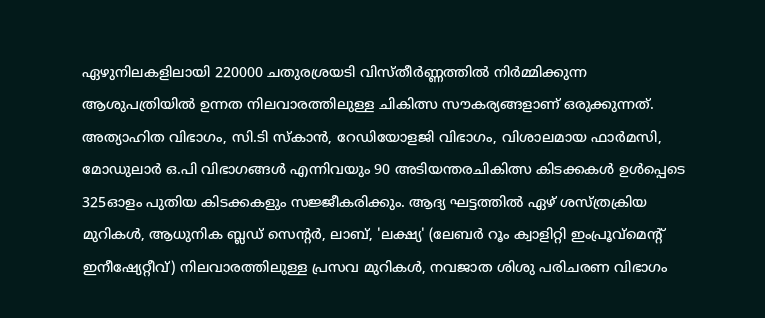ഏഴുനിലകളിലായി 220000 ചതുരശ്രയടി വിസ്തീർണ്ണത്തിൽ നിർമ്മിക്കുന്ന ആശുപത്രിയിൽ ഉന്നത നിലവാരത്തിലുള്ള ചികിത്സ സൗകര്യങ്ങളാണ് ഒരുക്കുന്നത്. അത്യാഹിത വിഭാഗം, സി.ടി സ്കാൻ, റേഡിയോളജി വിഭാഗം, വിശാലമായ ഫാർമസി, മോഡുലാർ ഒ.പി വിഭാഗങ്ങൾ എന്നിവയും 90 അടിയന്തരചികിത്സ കിടക്കകൾ ഉൾപ്പെടെ 325ഓളം പുതിയ കിടക്കകളും സജ്ജീകരിക്കും. ആദ്യ ഘട്ടത്തിൽ ഏഴ് ശസ്ത്രക്രിയ മുറികൾ, ആധുനിക ബ്ലഡ് സെന്റർ, ലാബ്, 'ലക്ഷ്യ' (ലേബർ റൂം ക്വാളിറ്റി ഇംപ്രൂവ്മെന്റ് ഇനീഷ്യേറ്റീവ്) നിലവാരത്തിലുള്ള പ്രസവ മുറികൾ, നവജാത ശിശു പരിചരണ വിഭാഗം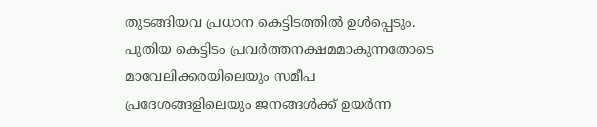തുടങ്ങിയവ പ്രധാന കെട്ടിടത്തിൽ ഉൾപ്പെടും.
പുതിയ കെട്ടിടം പ്രവർത്തനക്ഷമമാകുന്നതോടെ മാവേലിക്കരയിലെയും സമീപ പ്രദേശങ്ങളിലെയും ജനങ്ങൾക്ക് ഉയർന്ന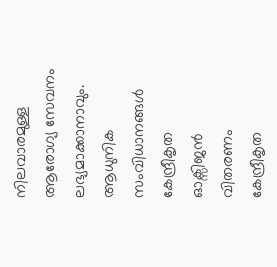നിലവാരമുള്ള ആരോഗ്യ സേവനം ലഭ്യമാക്കാനാവും.
ആധുനിക സംവിധാനങ്ങൾ
കേന്ദ്രീകൃത ഓക്സിജൻ വിതരണം
കേന്ദ്രീകൃത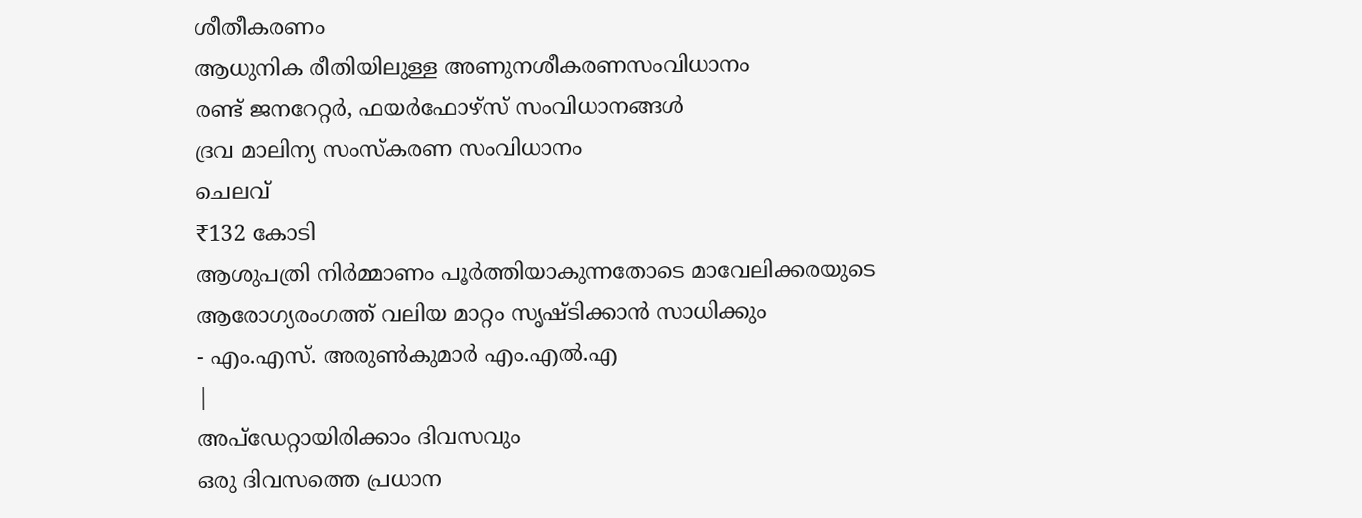ശീതീകരണം
ആധുനിക രീതിയിലുള്ള അണുനശീകരണസംവിധാനം
രണ്ട് ജനറേറ്റർ, ഫയർഫോഴ്സ് സംവിധാനങ്ങൾ
ദ്രവ മാലിന്യ സംസ്കരണ സംവിധാനം
ചെലവ്
₹132 കോടി
ആശുപത്രി നിർമ്മാണം പൂർത്തിയാകുന്നതോടെ മാവേലിക്കരയുടെ ആരോഗ്യരംഗത്ത് വലിയ മാറ്റം സൃഷ്ടിക്കാൻ സാധിക്കും
- എം.എസ്. അരുൺകുമാർ എം.എൽ.എ
|
അപ്ഡേറ്റായിരിക്കാം ദിവസവും
ഒരു ദിവസത്തെ പ്രധാന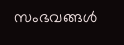സംഭവങ്ങൾ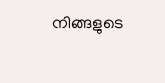നിങ്ങളുടെ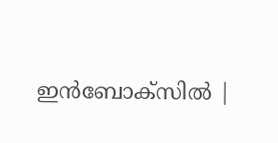ഇൻബോക്സിൽ |